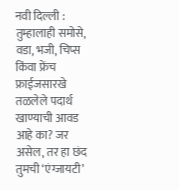नवी दिल्ली : तुम्हालाही समोसे, वडा, भजी, चिप्स किंवा फ्रेंच फ्राईजसारखे तळलेले पदार्थ खाण्याची आवड आहे का? जर असेल, तर हा छंद तुमची ‘एंग्जायटी’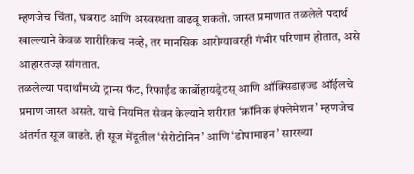म्हणजेच चिंता, घबराट आणि अस्वस्थता वाढवू शकतो. जास्त प्रमाणात तळलेले पदार्थ खाल्ल्याने केवळ शारीरिकच नव्हे, तर मानसिक आरोग्यावरही गंभीर परिणाम होतात, असे आहारतज्ज्ञ सांगतात.
तळलेल्या पदार्थांमध्ये ट्रान्स फॅट, रिफाईंड कार्बोहायड्रेटस् आणि ऑक्सिडाइज्ड ऑईलचे प्रमाण जास्त असते. याचे नियमित सेवन केल्याने शरीरात ‘क्रॉनिक इंफ्लेमेशन’ म्हणजेच अंतर्गत सूज वाढते. ही सूज मेंदूतील ‘सेरोटोनिन’ आणि ‘डोपामाइन’ सारख्या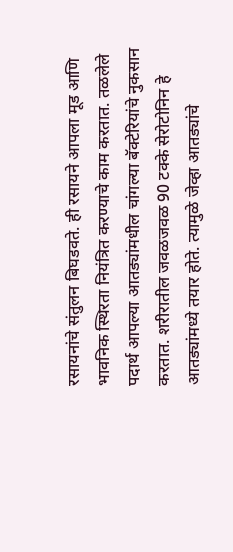रसायनांचे संतुलन बिघडवते. ही रसायने आपला मूड आणि भावनिक स्थिरता नियंत्रित करण्याचे काम करतात. तळलेले पदार्थ आपल्या आतड्यांमधील चांगल्या बॅक्टेरियांचे नुकसान करतात. शरीरातील जवळजवळ 90 टक्के सेरोटोनिन हे आतड्यांमध्ये तयार होते. त्यामुळे जेव्हा आतड्यांचे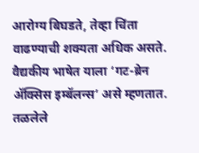आरोग्य बिघडते, तेव्हा चिंता वाढण्याची शक्यता अधिक असते.
वैद्यकीय भाषेत याला ‘गट-ब्रेन ॲक्सिस इम्बॅलन्स’ असे म्हणतात. तळलेले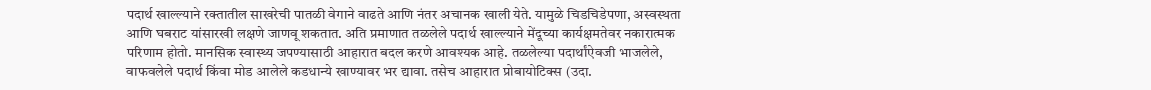पदार्थ खाल्ल्याने रक्तातील साखरेची पातळी वेगाने वाढते आणि नंतर अचानक खाली येते. यामुळे चिडचिडेपणा, अस्वस्थता आणि घबराट यांसारखी लक्षणे जाणवू शकतात. अति प्रमाणात तळलेले पदार्थ खाल्ल्याने मेंदूच्या कार्यक्षमतेवर नकारात्मक परिणाम होतो. मानसिक स्वास्थ्य जपण्यासाठी आहारात बदल करणे आवश्यक आहे. तळलेल्या पदार्थांऐवजी भाजलेले, वाफवलेले पदार्थ किंवा मोड आलेले कडधान्ये खाण्यावर भर द्यावा. तसेच आहारात प्रोबायोटिक्स (उदा.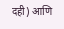दही) आणि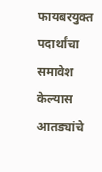फायबरयुक्त पदार्थांचा समावेश केल्यास आतड्यांचे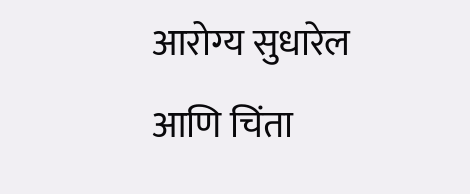आरोग्य सुधारेल आणि चिंता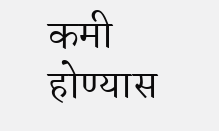कमी होण्यास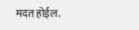मदत होईल.